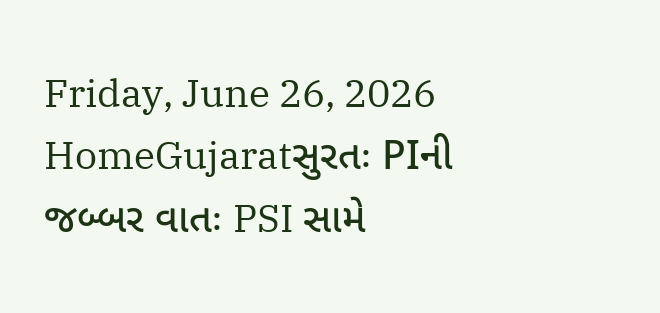Friday, June 26, 2026
HomeGujaratસુરતઃ PIની જબ્બર વાતઃ PSI સામે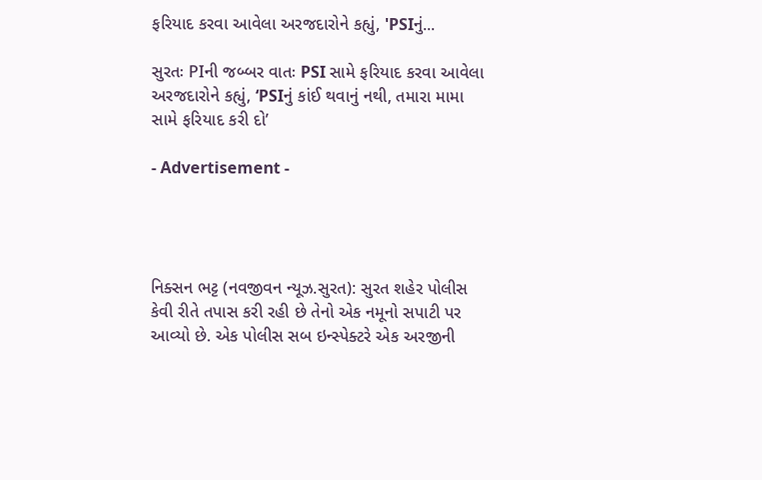ફરિયાદ કરવા આવેલા અરજદારોને કહ્યું, 'PSIનું...

સુરતઃ PIની જબ્બર વાતઃ PSI સામે ફરિયાદ કરવા આવેલા અરજદારોને કહ્યું, ‘PSIનું કાંઈ થવાનું નથી, તમારા મામા સામે ફરિયાદ કરી દો’

- Advertisement -




નિક્સન ભટ્ટ (નવજીવન ન્યૂઝ.સુરત): સુરત શહેર પોલીસ કેવી રીતે તપાસ કરી રહી છે તેનો એક નમૂનો સપાટી પર આવ્યો છે. એક પોલીસ સબ ઇન્સ્પેક્ટરે એક અરજીની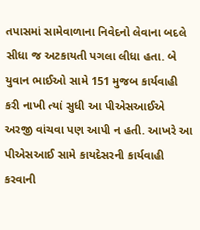તપાસમાં સામેવાળાના નિવેદનો લેવાના બદલે સીધા જ અટકાયતી પગલા લીધા હતા. બે યુવાન ભાઈઓ સામે 151 મુજબ કાર્યવાહી કરી નાખી ત્યાં સુધી આ પીએસઆઈએ અરજી વાંચવા પણ આપી ન હતી. આખરે આ પીએસઆઈ સામે કાયદેસરની કાર્યવાહી કરવાની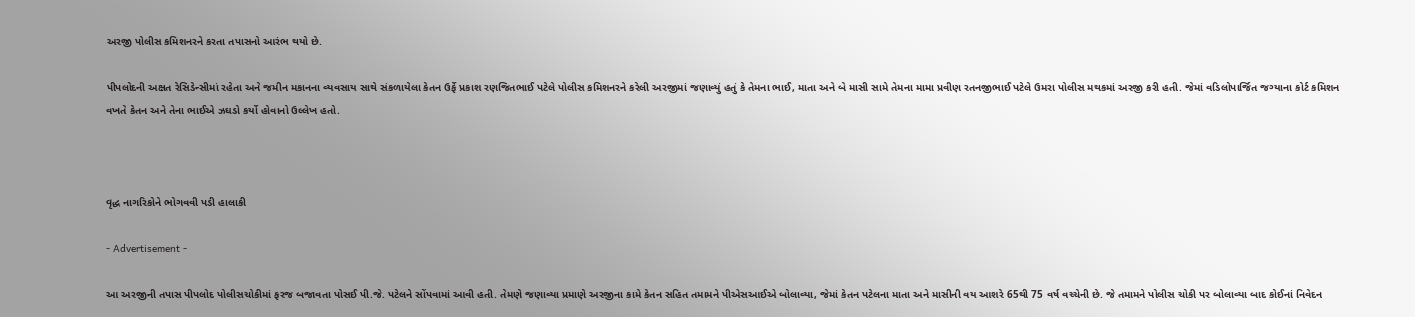અરજી પોલીસ કમિશનરને કરતા તપાસનો આરંભ થયો છે.

પીપલોદની અક્ષત રેસિડેન્સીમાં રહેતા અને જમીન મકાનના વ્યવસાય સાથે સંકળાયેલા કેતન ઉર્ફે પ્રકાશ રણજિતભાઈ પટેલે પોલીસ કમિશનરને કરેલી અરજીમાં જણાવ્યું હતું કે તેમના ભાઈ, માતા અને બે માસી સામે તેમના મામા પ્રવીણ રતનજીભાઈ પટેલે ઉમરા પોલીસ મથકમાં અરજી કરી હતી. જેમાં વડિલોપાર્જિત જગ્યાના કોર્ટ કમિશન વખતે કેતન અને તેના ભાઈએ ઝઘડો કર્યો હોવાનો ઉલ્લેખ હતો.



વૃદ્ધ નાગરિકોને ભોગવવી પડી હાલાકી

- Advertisement -

આ અરજીની તપાસ પીપલોદ પોલીસચોકીમાં ફરજ બજાવતા પોસઈ પી.જે. પટેલને સોંપવામાં આવી હતી. તેમણે જણાવ્યા પ્રમાણે અરજીના કામે કેતન સહિત તમામને પીએસઆઈએ બોલાવ્યા, જેમાં કેતન પટેલના માતા અને માસીની વય આશરે 65થી 75 વર્ષ વચ્ચેની છે. જે તમામને પોલીસ ચોકી પર બોલાવ્યા બાદ કોઈનાં નિવેદન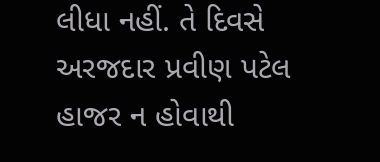લીધા નહીં. તે દિવસે અરજદાર પ્રવીણ પટેલ હાજર ન હોવાથી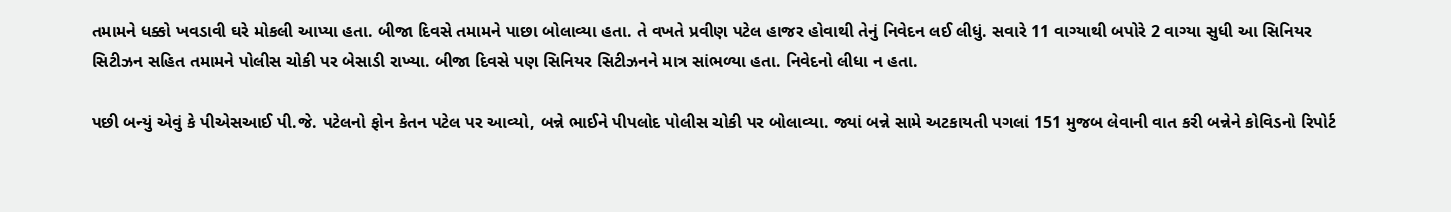તમામને ધક્કો ખવડાવી ઘરે મોકલી આપ્યા હતા. બીજા દિવસે તમામને પાછા બોલાવ્યા હતા. તે વખતે પ્રવીણ પટેલ હાજર હોવાથી તેનું નિવેદન લઈ લીધું. સવારે 11 વાગ્યાથી બપોરે 2 વાગ્યા સુધી આ સિનિયર સિટીઝન સહિત તમામને પોલીસ ચોકી પર બેસાડી રાખ્યા. બીજા દિવસે પણ સિનિયર સિટીઝનને માત્ર સાંભળ્યા હતા. નિવેદનો લીધા ન હતા.

પછી બન્યું એવું કે પીએસઆઈ પી.જે. પટેલનો ફોન કેતન પટેલ પર આવ્યો, બન્ને ભાઈને પીપલોદ પોલીસ ચોકી પર બોલાવ્યા. જ્યાં બન્ને સામે અટકાયતી પગલાં 151 મુજબ લેવાની વાત કરી બન્નેને કોવિડનો રિપોર્ટ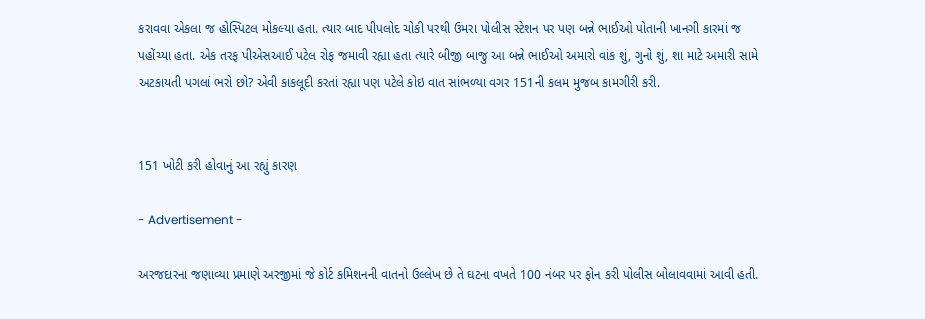કરાવવા એકલા જ હોસ્પિટલ મોકલ્યા હતા. ત્યાર બાદ પીપલોદ ચોકી પરથી ઉમરા પોલીસ સ્ટેશન પર પણ બન્ને ભાઈઓ પોતાની ખાનગી કારમાં જ પહોંચ્યા હતા. એક તરફ પીએસઆઈ પટેલ રોફ જમાવી રહ્યા હતા ત્યારે બીજી બાજુ આ બન્ને ભાઈઓ અમારો વાંક શું, ગુનો શું, શા માટે અમારી સામે અટકાયતી પગલાં ભરો છો? એવી કાકલૂદી કરતાં રહ્યા પણ પટેલે કોઇ વાત સાંભળ્યા વગર 151ની કલમ મુજબ કામગીરી કરી.


151 ખોટી કરી હોવાનું આ રહ્યું કારણ

- Advertisement -

અરજદારના જણાવ્યા પ્રમાણે અરજીમાં જે કોર્ટ કમિશનની વાતનો ઉલ્લેખ છે તે ઘટના વખતે 100 નંબર પર ફોન કરી પોલીસ બોલાવવામાં આવી હતી.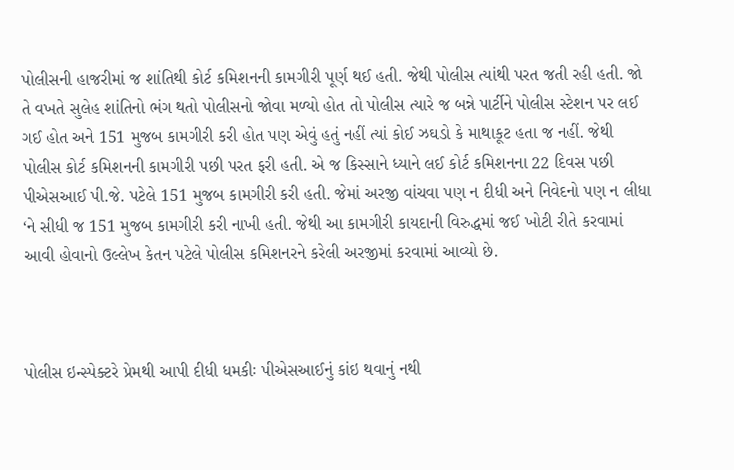પોલીસની હાજરીમાં જ શાંતિથી કોર્ટ કમિશનની કામગીરી પૂર્ણ થઈ હતી. જેથી પોલીસ ત્યાંથી પરત જતી રહી હતી. જો તે વખતે સુલેહ શાંતિનો ભંગ થતો પોલીસનો જોવા મળ્યો હોત તો પોલીસ ત્યારે જ બન્ને પાર્ટીને પોલીસ સ્ટેશન પર લઈ ગઈ હોત અને 151 મુજબ કામગીરી કરી હોત પણ એવું હતું નહીં ત્યાં કોઈ ઝઘડો કે માથાકૂટ હતા જ નહીં. જેથી પોલીસ કોર્ટ કમિશનની કામગીરી પછી પરત ફરી હતી. એ જ કિસ્સાને ધ્યાને લઈ કોર્ટ કમિશનના 22 દિવસ પછી પીએસઆઈ પી.જે. પટેલે 151 મુજબ કામગીરી કરી હતી. જેમાં અરજી વાંચવા પણ ન દીધી અને નિવેદનો પણ ન લીધા ‘ને સીધી જ 151 મુજબ કામગીરી કરી નાખી હતી. જેથી આ કામગીરી કાયદાની વિરુદ્ધમાં જઈ ખોટી રીતે કરવામાં આવી હોવાનો ઉલ્લેખ કેતન પટેલે પોલીસ કમિશનરને કરેલી અરજીમાં કરવામાં આવ્યો છે.



પોલીસ ઇન્સ્પેક્ટરે પ્રેમથી આપી દીધી ધમકીઃ પીએસઆઈનું કાંઇ થવાનું નથી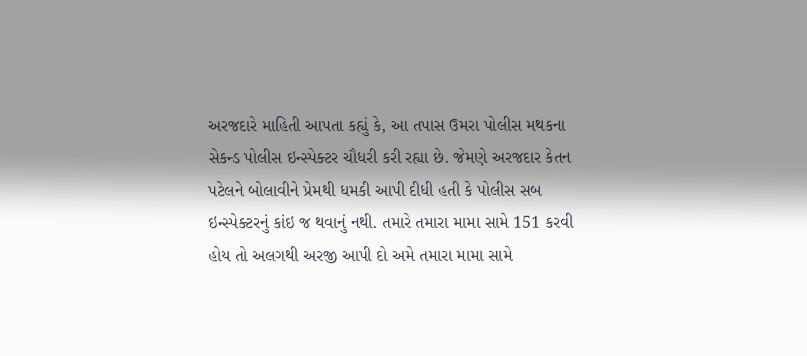અરજદારે માહિતી આપતા કહ્યું કે, આ તપાસ ઉમરા પોલીસ મથકના સેકન્ડ પોલીસ ઇન્સ્પેક્ટર ચૌધરી કરી રહ્યા છે. જેમણે અરજદાર કેતન પટેલને બોલાવીને પ્રેમથી ધમકી આપી દીધી હતી કે પોલીસ સબ ઇન્સ્પેક્ટરનું કાંઇ જ થવાનું નથી. તમારે તમારા મામા સામે 151 કરવી હોય તો અલગથી અરજી આપી દો અમે તમારા મામા સામે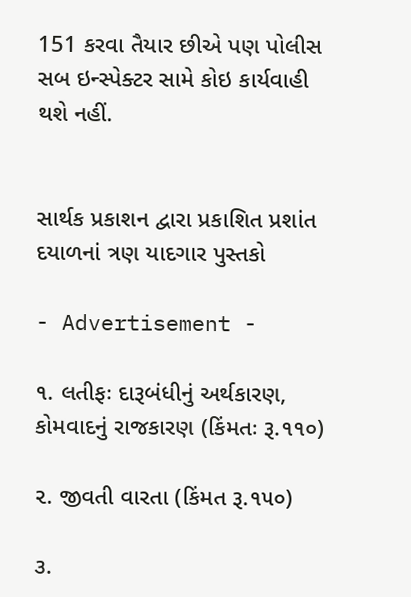151 કરવા તૈયાર છીએ પણ પોલીસ સબ ઇન્સ્પેક્ટર સામે કોઇ કાર્યવાહી થશે નહીં.


સાર્થક પ્રકાશન દ્વારા પ્રકાશિત પ્રશાંત દયાળનાં ત્રણ યાદગાર પુસ્તકો

- Advertisement -

૧. લતીફઃ દારૂબંધીનું અર્થકારણ, કોમવાદનું રાજકારણ (કિંમતઃ રૂ.૧૧૦)

૨. જીવતી વારતા (કિંમત રૂ.૧૫૦)

૩.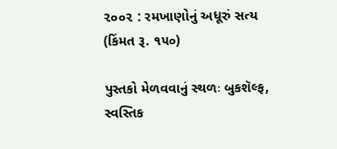૨૦૦૨ : રમખાણોનું અધૂરું સત્ય (કિંમત રૂ. ૧૫૦)

પુસ્તકો મેળવવાનું સ્થળઃ બુકશૅલ્ફ, સ્વસ્તિક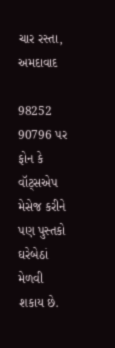ચાર રસ્તા, અમદાવાદ

98252 90796 પર ફોન કે વૉટ્સએપ મેસેજ કરીને પણ પુસ્તકો ઘરેબેઠાં મેળવી શકાય છે.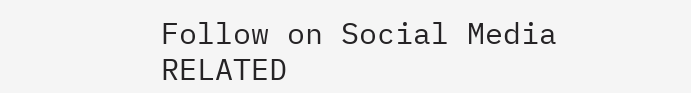Follow on Social Media
RELATED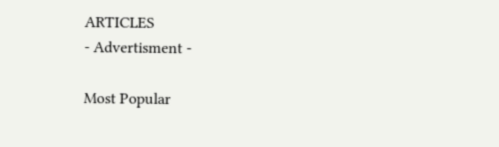ARTICLES
- Advertisment -

Most Popular